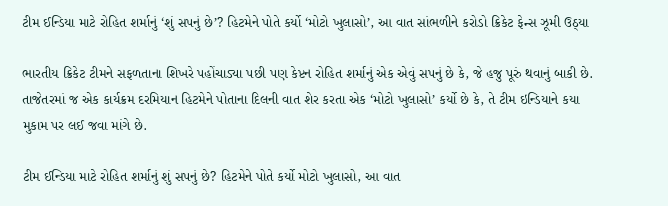ટીમ ઈન્ડિયા માટે રોહિત શર્માનું ‘શું સપનું છે’? હિટમેને પોતે કર્યો ‘મોટો ખુલાસો’, આ વાત સાંભળીને કરોડો ક્રિકેટ ફેન્સ ઝૂમી ઉઠ્યા

ભારતીય ક્રિકેટ ટીમને સફળતાના શિખરે પહોંચાડ્યા પછી પણ કેપ્ટન રોહિત શર્માનું એક એવું સપનું છે કે, જે હજુ પૂરું થવાનું બાકી છે. તાજેતરમાં જ એક કાર્યક્રમ દરમિયાન હિટમેને પોતાના દિલની વાત શેર કરતા એક ‘મોટો ખુલાસો’ કર્યો છે કે, તે ટીમ ઇન્ડિયાને કયા મુકામ પર લઈ જવા માંગે છે.

ટીમ ઈન્ડિયા માટે રોહિત શર્માનું શું સપનું છે? હિટમેને પોતે કર્યો મોટો ખુલાસો, આ વાત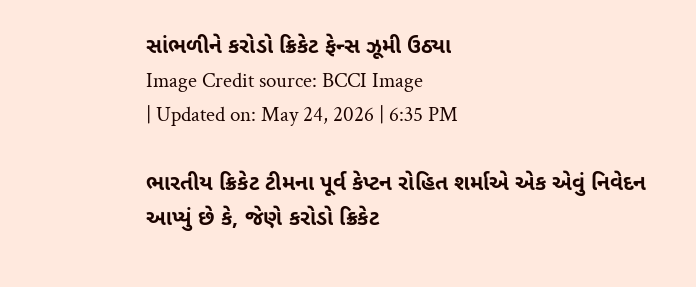સાંભળીને કરોડો ક્રિકેટ ફેન્સ ઝૂમી ઉઠ્યા
Image Credit source: BCCI Image
| Updated on: May 24, 2026 | 6:35 PM

ભારતીય ક્રિકેટ ટીમના પૂર્વ કેપ્ટન રોહિત શર્માએ એક એવું નિવેદન આપ્યું છે કે, જેણે કરોડો ક્રિકેટ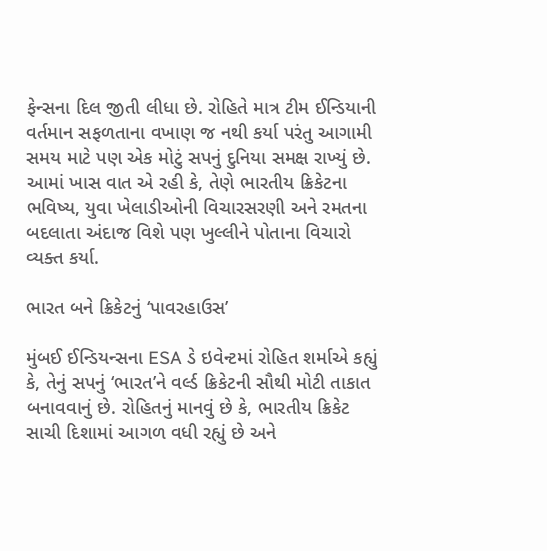ફેન્સના દિલ જીતી લીધા છે. રોહિતે માત્ર ટીમ ઈન્ડિયાની વર્તમાન સફળતાના વખાણ જ નથી કર્યા પરંતુ આગામી સમય માટે પણ એક મોટું સપનું દુનિયા સમક્ષ રાખ્યું છે. આમાં ખાસ વાત એ રહી કે, તેણે ભારતીય ક્રિકેટના ભવિષ્ય, યુવા ખેલાડીઓની વિચારસરણી અને રમતના બદલાતા અંદાજ વિશે પણ ખુલ્લીને પોતાના વિચારો વ્યક્ત કર્યા.

ભારત બને ક્રિકેટનું ‘પાવરહાઉસ’

મુંબઈ ઈન્ડિયન્સના ESA ડે ઇવેન્ટમાં રોહિત શર્માએ કહ્યું કે, તેનું સપનું ‘ભારત’ને વર્લ્ડ ક્રિકેટની સૌથી મોટી તાકાત બનાવવાનું છે. રોહિતનું માનવું છે કે, ભારતીય ક્રિકેટ સાચી દિશામાં આગળ વધી રહ્યું છે અને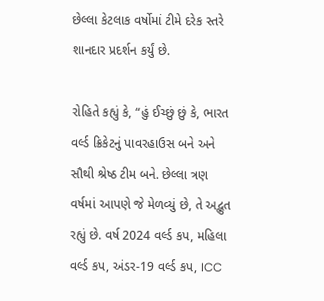છેલ્લા કેટલાક વર્ષોમાં ટીમે દરેક સ્તરે શાનદાર પ્રદર્શન કર્યું છે.

રોહિતે કહ્યું કે, “હું ઈચ્છું છું કે, ભારત વર્લ્ડ ક્રિકેટનું પાવરહાઉસ બને અને સૌથી શ્રેષ્ઠ ટીમ બને. છેલ્લા ત્રણ વર્ષમાં આપણે જે મેળવ્યું છે, તે અદ્ભુત રહ્યું છે. વર્ષ 2024 વર્લ્ડ કપ, મહિલા વર્લ્ડ કપ, અંડર-19 વર્લ્ડ કપ, ICC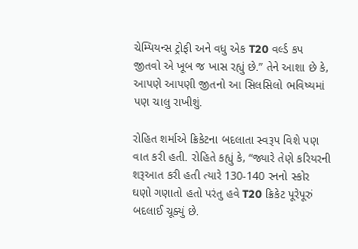ચેમ્પિયન્સ ટ્રોફી અને વધુ એક T20 વર્લ્ડ કપ જીતવો એ ખૂબ જ ખાસ રહ્યું છે.” તેને આશા છે કે, આપણે આપણી જીતનો આ સિલસિલો ભવિષ્યમાં પણ ચાલુ રાખીશું.

રોહિત શર્માએ ક્રિકેટના બદલાતા સ્વરૂપ વિશે પણ વાત કરી હતી. રોહિતે કહ્યું કે, “જ્યારે તેણે કરિયરની શરૂઆત કરી હતી ત્યારે 130-140 રનનો સ્કોર ઘણો ગણાતો હતો પરંતુ હવે T20 ક્રિકેટ પૂરેપૂરું બદલાઈ ચૂક્યું છે.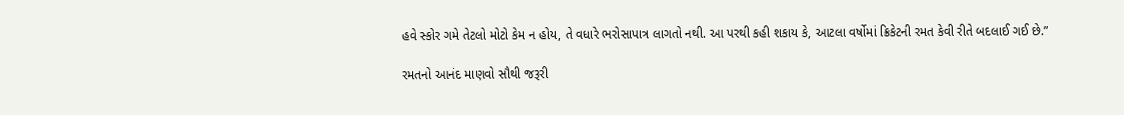હવે સ્કોર ગમે તેટલો મોટો કેમ ન હોય, તે વધારે ભરોસાપાત્ર લાગતો નથી. આ પરથી કહી શકાય કે, આટલા વર્ષોમાં ક્રિકેટની રમત કેવી રીતે બદલાઈ ગઈ છે.”

રમતનો આનંદ માણવો સૌથી જરૂરી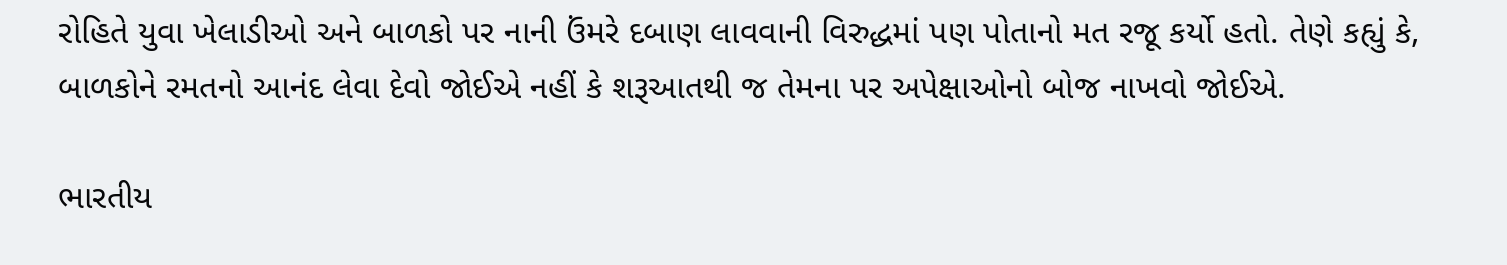રોહિતે યુવા ખેલાડીઓ અને બાળકો પર નાની ઉંમરે દબાણ લાવવાની વિરુદ્ધમાં પણ પોતાનો મત રજૂ કર્યો હતો. તેણે કહ્યું કે, બાળકોને રમતનો આનંદ લેવા દેવો જોઈએ નહીં કે શરૂઆતથી જ તેમના પર અપેક્ષાઓનો બોજ નાખવો જોઈએ.

ભારતીય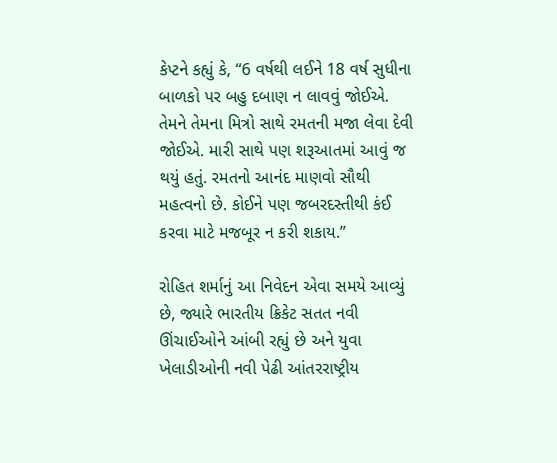કેપ્ટને કહ્યું કે, “6 વર્ષથી લઈને 18 વર્ષ સુધીના બાળકો પર બહુ દબાણ ન લાવવું જોઈએ. તેમને તેમના મિત્રો સાથે રમતની મજા લેવા દેવી જોઈએ. મારી સાથે પણ શરૂઆતમાં આવું જ થયું હતું. રમતનો આનંદ માણવો સૌથી મહત્વનો છે. કોઈને પણ જબરદસ્તીથી કંઈ કરવા માટે મજબૂર ન કરી શકાય.”

રોહિત શર્માનું આ નિવેદન એવા સમયે આવ્યું છે, જ્યારે ભારતીય ક્રિકેટ સતત નવી ઊંચાઈઓને આંબી રહ્યું છે અને યુવા ખેલાડીઓની નવી પેઢી આંતરરાષ્ટ્રીય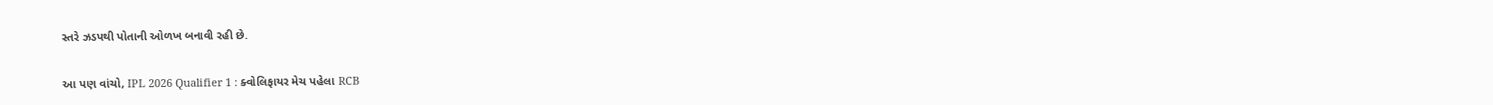સ્તરે ઝડપથી પોતાની ઓળખ બનાવી રહી છે.

આ પણ વાંચો, IPL 2026 Qualifier 1 : ક્વોલિફાયર મેચ પહેલા RCB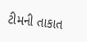ટીમની તાકાત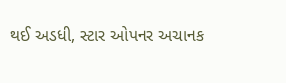થઈ અડધી, સ્ટાર ઓપનર અચાનક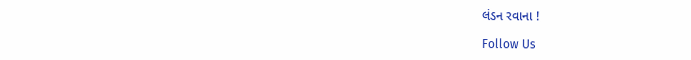લંડન રવાના !

Follow Us